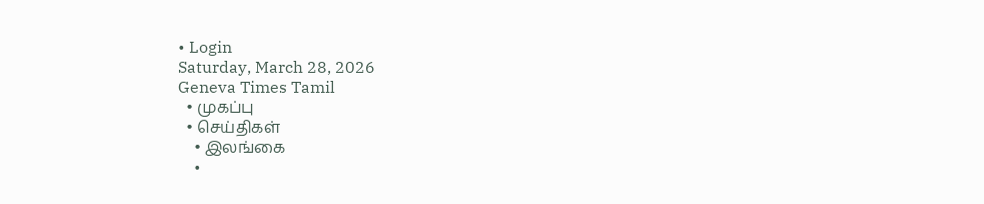• Login
Saturday, March 28, 2026
Geneva Times Tamil
  • முகப்பு
  • செய்திகள்
    • இலங்கை
    •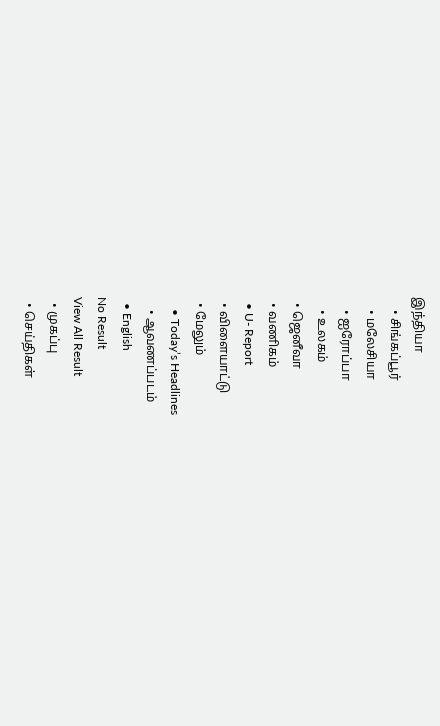இந்தியா
    • சிங்கப்பூர்
    • மலேசியா
    • ஐரோப்பா
    • உலகம்
  • ஜெனீவா
  • வணிகம்
  • U- Report
  • விளையாட்டு
  • மேலும்
    • Today’s Headlines
    • ஆவணப்படம்
  • English
No Result
View All Result
  • முகப்பு
  • செய்திகள்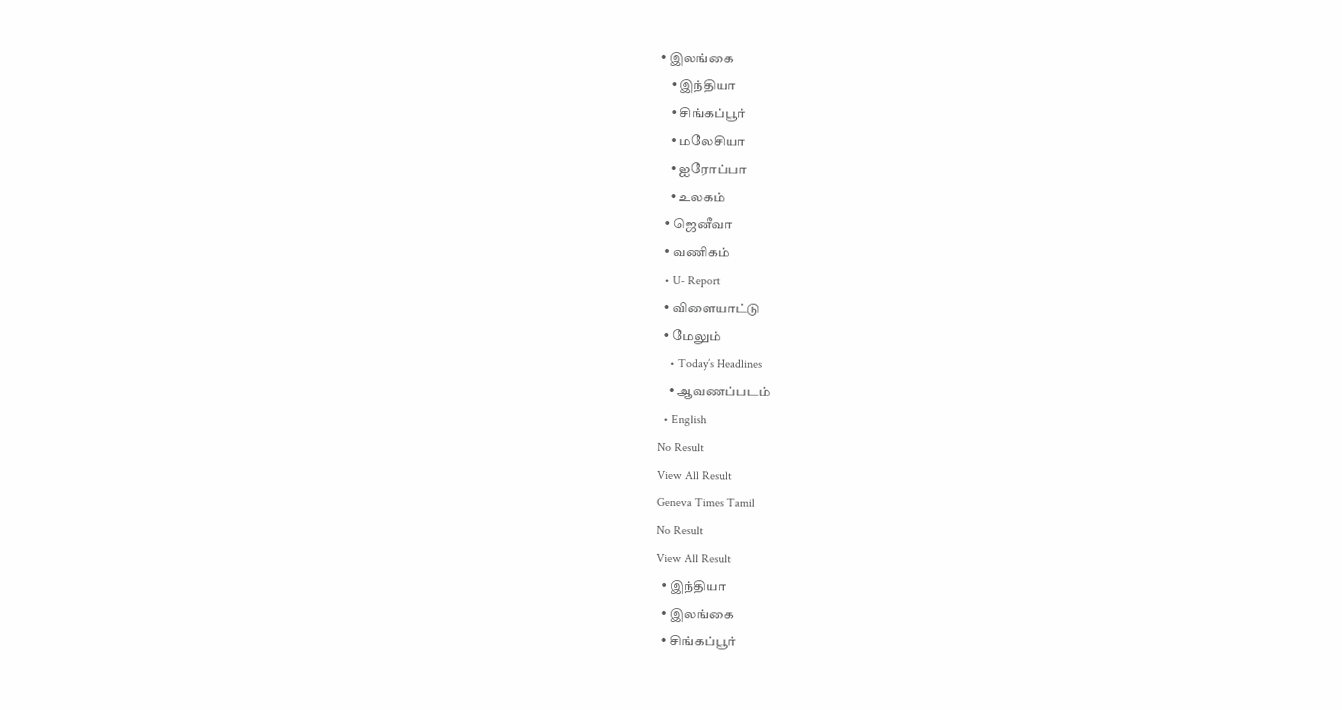• இலங்கை
    • இந்தியா
    • சிங்கப்பூர்
    • மலேசியா
    • ஐரோப்பா
    • உலகம்
  • ஜெனீவா
  • வணிகம்
  • U- Report
  • விளையாட்டு
  • மேலும்
    • Today’s Headlines
    • ஆவணப்படம்
  • English
No Result
View All Result
Geneva Times Tamil
No Result
View All Result
  • இந்தியா
  • இலங்கை
  • சிங்கப்பூர்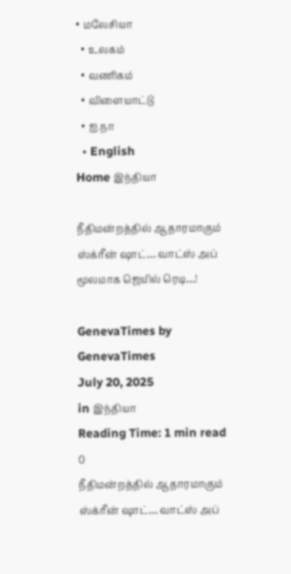• மலேசியா
  • உலகம்
  • வணிகம்
  • விளையாட்டு
  • ஐ.நா
  • English
Home இந்தியா

நீதிமன்றத்தில் ஆதாரமாகும் ஸ்க்ரீன் ஷாட்… வாட்ஸ் அப் மூலமாக ஜெயில் ரெடி…!

GenevaTimes by GenevaTimes
July 20, 2025
in இந்தியா
Reading Time: 1 min read
0
நீதிமன்றத்தில் ஆதாரமாகும் ஸ்க்ரீன் ஷாட்… வாட்ஸ் அப்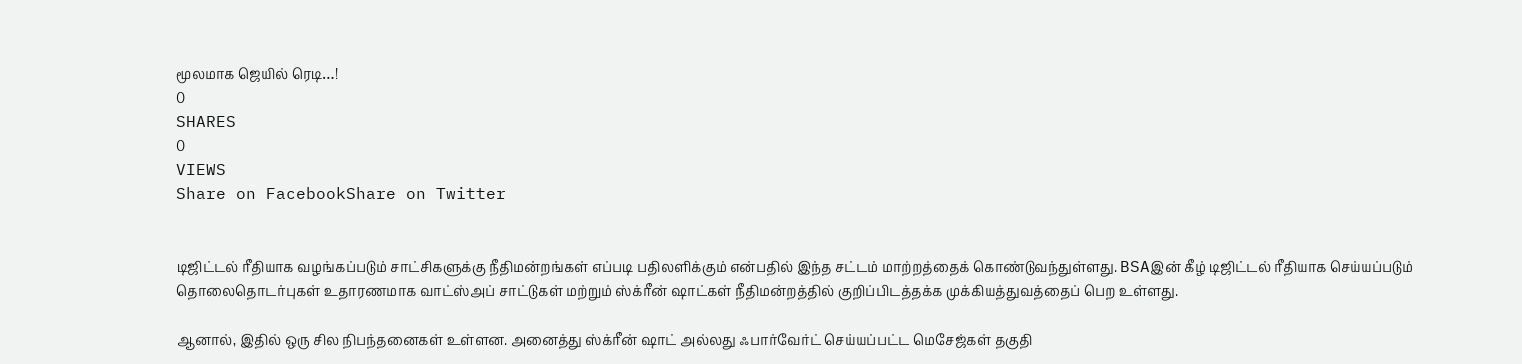மூலமாக ஜெயில் ரெடி…!
0
SHARES
0
VIEWS
Share on FacebookShare on Twitter


டிஜிட்டல் ரீதியாக வழங்கப்படும் சாட்சிகளுக்கு நீதிமன்றங்கள் எப்படி பதிலளிக்கும் என்பதில் இந்த சட்டம் மாற்றத்தைக் கொண்டுவந்துள்ளது. BSAஇன் கீழ் டிஜிட்டல் ரீதியாக செய்யப்படும் தொலைதொடர்புகள் உதாரணமாக வாட்ஸ்அப் சாட்டுகள் மற்றும் ஸ்க்ரீன் ஷாட்கள் நீதிமன்றத்தில் குறிப்பிடத்தக்க முக்கியத்துவத்தைப் பெற உள்ளது.

ஆனால், இதில் ஒரு சில நிபந்தனைகள் உள்ளன. அனைத்து ஸ்க்ரீன் ஷாட் அல்லது ஃபார்வேர்ட் செய்யப்பட்ட மெசேஜ்கள் தகுதி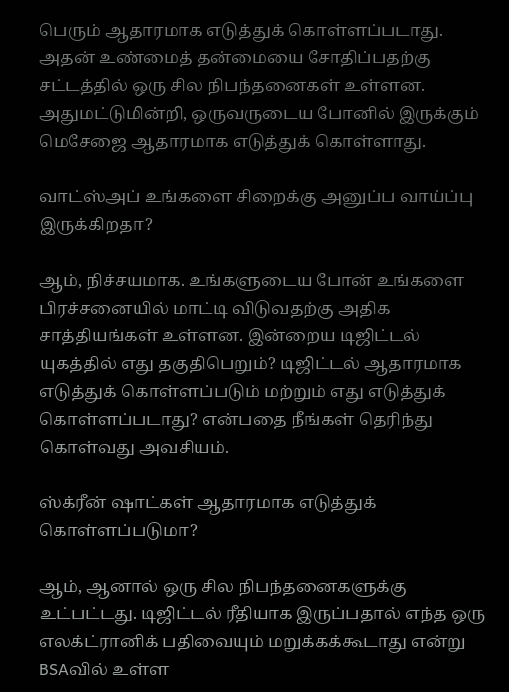பெரும் ஆதாரமாக எடுத்துக் கொள்ளப்படாது. அதன் உண்மைத் தன்மையை சோதிப்பதற்கு சட்டத்தில் ஒரு சில நிபந்தனைகள் உள்ளன. அதுமட்டுமின்றி, ஒருவருடைய போனில் இருக்கும் மெசேஜை ஆதாரமாக எடுத்துக் கொள்ளாது.

வாட்ஸ்அப் உங்களை சிறைக்கு அனுப்ப வாய்ப்பு இருக்கிறதா?

ஆம், நிச்சயமாக. உங்களுடைய போன் உங்களை பிரச்சனையில் மாட்டி விடுவதற்கு அதிக சாத்தியங்கள் உள்ளன. இன்றைய டிஜிட்டல் யுகத்தில் எது தகுதிபெறும்? டிஜிட்டல் ஆதாரமாக எடுத்துக் கொள்ளப்படும் மற்றும் எது எடுத்துக் கொள்ளப்படாது? என்பதை நீங்கள் தெரிந்து கொள்வது அவசியம்.

ஸ்க்ரீன் ஷாட்கள் ஆதாரமாக எடுத்துக் கொள்ளப்படுமா?

ஆம், ஆனால் ஒரு சில நிபந்தனைகளுக்கு உட்பட்டது. டிஜிட்டல் ரீதியாக இருப்பதால் எந்த ஒரு எலக்ட்ரானிக் பதிவையும் மறுக்கக்கூடாது என்று BSAவில் உள்ள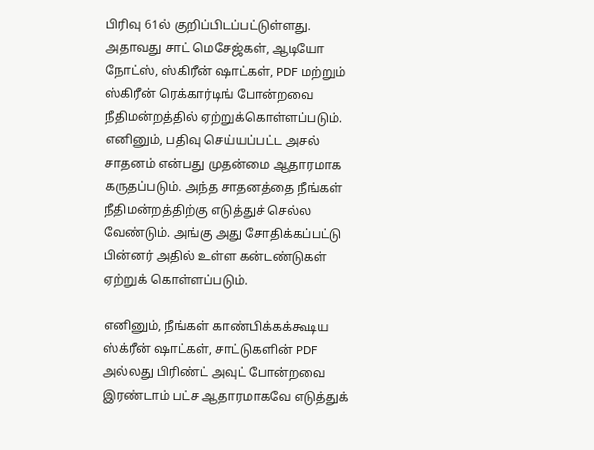பிரிவு 61ல் குறிப்பிடப்பட்டுள்ளது. அதாவது சாட் மெசேஜ்கள், ஆடியோ நோட்ஸ், ஸ்கிரீன் ஷாட்கள், PDF மற்றும் ஸ்கிரீன் ரெக்கார்டிங் போன்றவை நீதிமன்றத்தில் ஏற்றுக்கொள்ளப்படும். எனினும், பதிவு செய்யப்பட்ட அசல் சாதனம் என்பது முதன்மை ஆதாரமாக கருதப்படும். அந்த சாதனத்தை நீங்கள் நீதிமன்றத்திற்கு எடுத்துச் செல்ல வேண்டும். அங்கு அது சோதிக்கப்பட்டு பின்னர் அதில் உள்ள கன்டண்டுகள் ஏற்றுக் கொள்ளப்படும்.

எனினும், நீங்கள் காண்பிக்கக்கூடிய ஸ்க்ரீன் ஷாட்கள், சாட்டுகளின் PDF அல்லது பிரிண்ட் அவுட் போன்றவை இரண்டாம் பட்ச ஆதாரமாகவே எடுத்துக்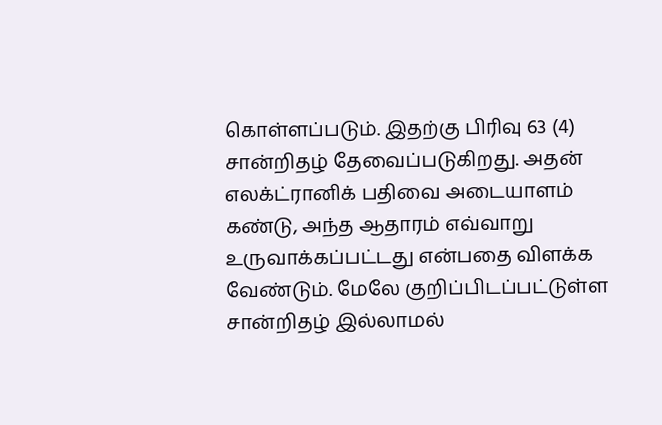கொள்ளப்படும். இதற்கு பிரிவு 63 (4) சான்றிதழ் தேவைப்படுகிறது. அதன் எலக்ட்ரானிக் பதிவை அடையாளம் கண்டு, அந்த ஆதாரம் எவ்வாறு உருவாக்கப்பட்டது என்பதை விளக்க வேண்டும். மேலே குறிப்பிடப்பட்டுள்ள சான்றிதழ் இல்லாமல்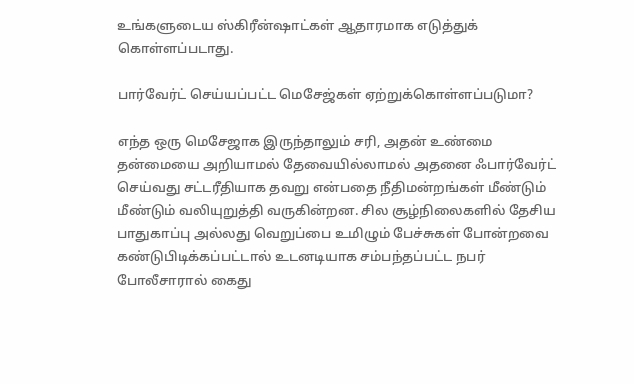உங்களுடைய ஸ்கிரீன்ஷாட்கள் ஆதாரமாக எடுத்துக் கொள்ளப்படாது.

பார்வேர்ட் செய்யப்பட்ட மெசேஜ்கள் ஏற்றுக்கொள்ளப்படுமா?

எந்த ஒரு மெசேஜாக இருந்தாலும் சரி, அதன் உண்மை தன்மையை அறியாமல் தேவையில்லாமல் அதனை ஃபார்வேர்ட் செய்வது சட்டரீதியாக தவறு என்பதை நீதிமன்றங்கள் மீண்டும் மீண்டும் வலியுறுத்தி வருகின்றன. சில சூழ்நிலைகளில் தேசிய பாதுகாப்பு அல்லது வெறுப்பை உமிழும் பேச்சுகள் போன்றவை கண்டுபிடிக்கப்பட்டால் உடனடியாக சம்பந்தப்பட்ட நபர் போலீசாரால் கைது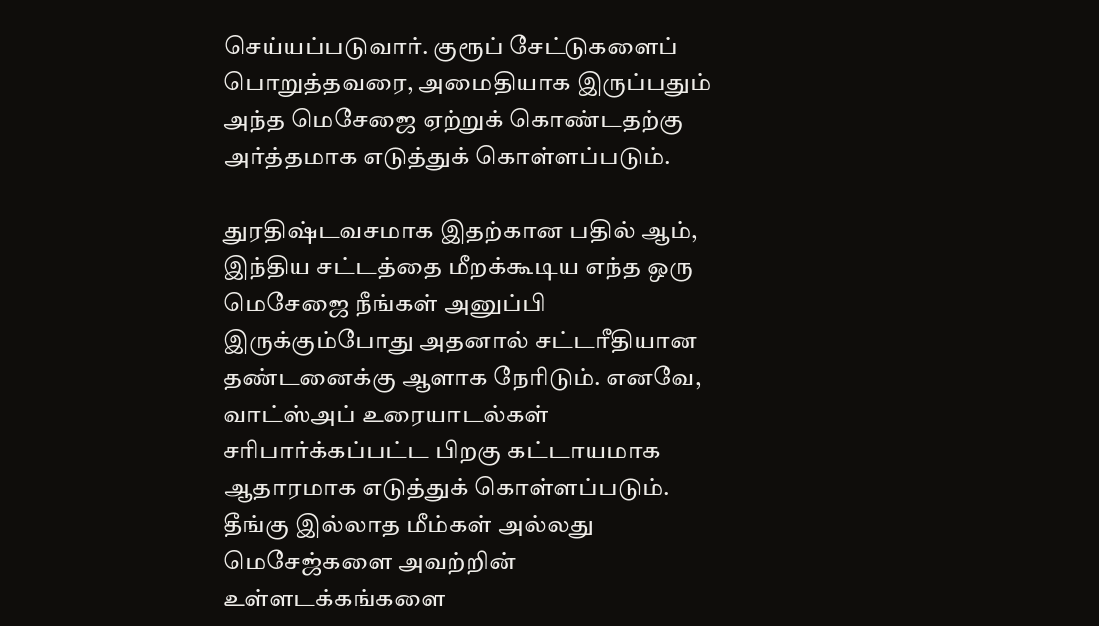செய்யப்படுவார். குரூப் சேட்டுகளைப் பொறுத்தவரை, அமைதியாக இருப்பதும் அந்த மெசேஜை ஏற்றுக் கொண்டதற்கு அர்த்தமாக எடுத்துக் கொள்ளப்படும்.

துரதிஷ்டவசமாக இதற்கான பதில் ஆம், இந்திய சட்டத்தை மீறக்கூடிய எந்த ஒரு மெசேஜை நீங்கள் அனுப்பி இருக்கும்போது அதனால் சட்டரீதியான தண்டனைக்கு ஆளாக நேரிடும். எனவே, வாட்ஸ்அப் உரையாடல்கள் சரிபார்க்கப்பட்ட பிறகு கட்டாயமாக ஆதாரமாக எடுத்துக் கொள்ளப்படும். தீங்கு இல்லாத மீம்கள் அல்லது மெசேஜ்களை அவற்றின் உள்ளடக்கங்களை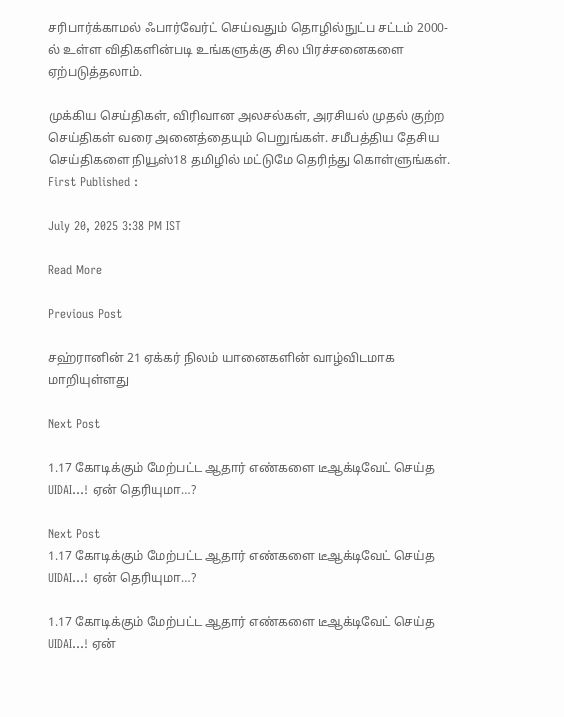சரிபார்க்காமல் ஃபார்வேர்ட் செய்வதும் தொழில்நுட்ப சட்டம் 2000-ல் உள்ள விதிகளின்படி உங்களுக்கு சில பிரச்சனைகளை ஏற்படுத்தலாம்.

முக்கிய செய்திகள், விரிவான அலசல்கள், அரசியல் முதல் குற்ற செய்திகள் வரை அனைத்தையும் பெறுங்கள். சமீபத்திய தேசிய செய்திகளை நியூஸ்18 தமிழில் மட்டுமே தெரிந்து கொள்ளுங்கள்.
First Published :

July 20, 2025 3:38 PM IST

Read More

Previous Post

சஹ்ரானின் 21 ஏக்கர் நிலம் யானைகளின் வாழ்விடமாக மாறியுள்ளது

Next Post

1.17 கோடிக்கும் மேற்பட்ட ஆதார் எண்களை டீஆக்டிவேட் செய்த UIDAI…! ஏன் தெரியுமா…?

Next Post
1.17 கோடிக்கும் மேற்பட்ட ஆதார் எண்களை டீஆக்டிவேட் செய்த UIDAI…! ஏன் தெரியுமா…?

1.17 கோடிக்கும் மேற்பட்ட ஆதார் எண்களை டீஆக்டிவேட் செய்த UIDAI...! ஏன்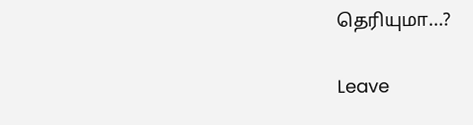தெரியுமா...?

Leave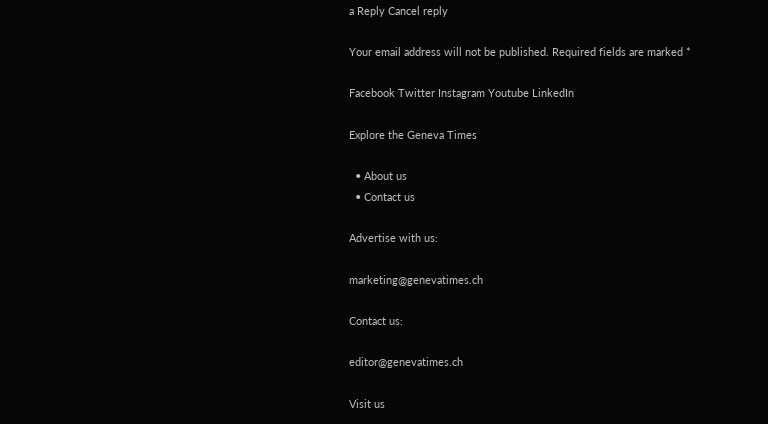a Reply Cancel reply

Your email address will not be published. Required fields are marked *

Facebook Twitter Instagram Youtube LinkedIn

Explore the Geneva Times

  • About us
  • Contact us

Advertise with us:

marketing@genevatimes.ch

Contact us:

editor@genevatimes.ch

Visit us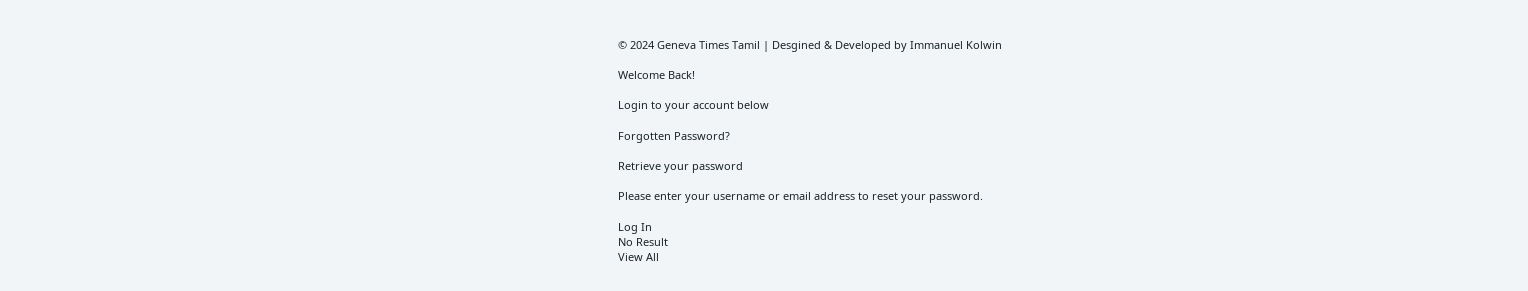© 2024 Geneva Times Tamil | Desgined & Developed by Immanuel Kolwin

Welcome Back!

Login to your account below

Forgotten Password?

Retrieve your password

Please enter your username or email address to reset your password.

Log In
No Result
View All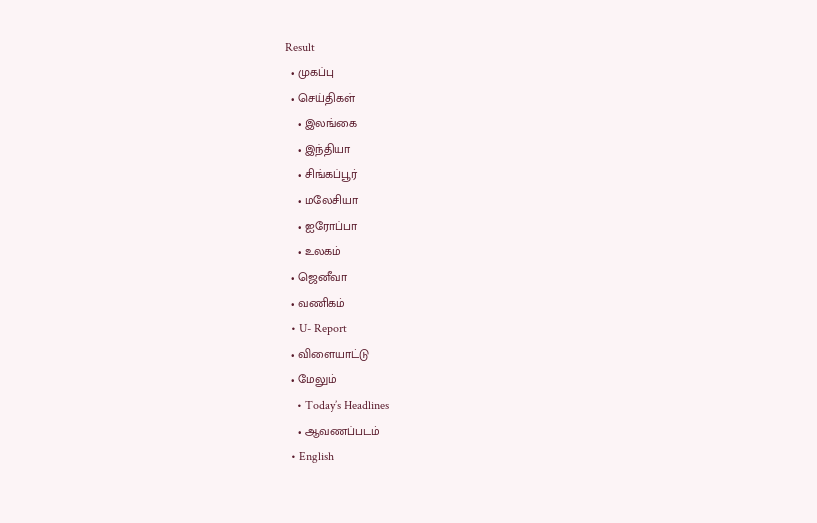Result
  • முகப்பு
  • செய்திகள்
    • இலங்கை
    • இந்தியா
    • சிங்கப்பூர்
    • மலேசியா
    • ஐரோப்பா
    • உலகம்
  • ஜெனீவா
  • வணிகம்
  • U- Report
  • விளையாட்டு
  • மேலும்
    • Today’s Headlines
    • ஆவணப்படம்
  • English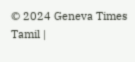© 2024 Geneva Times Tamil |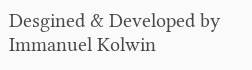Desgined & Developed by Immanuel Kolwin